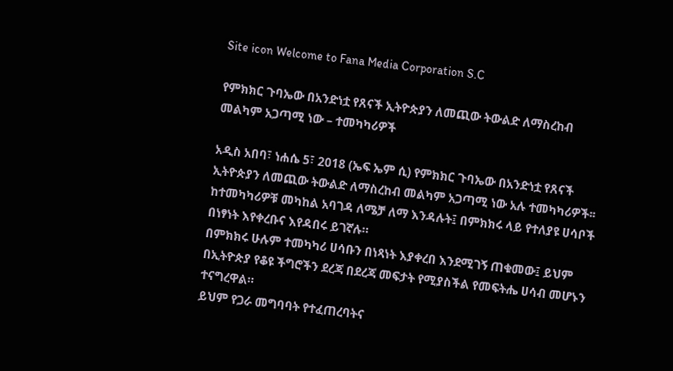Site icon Welcome to Fana Media Corporation S.C

የምክክር ጉባኤው በአንድነቷ የጸናች ኢትዮጵያን ለመጪው ትውልድ ለማስረከብ መልካም አጋጣሚ ነው – ተመካካሪዎች

አዲስ አበባ፣ ነሐሴ 5፣ 2018 (ኤፍ ኤም ሲ) የምክክር ጉባኤው በአንድነቷ የጸናች ኢትዮጵያን ለመጪው ትውልድ ለማስረከብ መልካም አጋጣሚ ነው አሉ ተመካካሪዎች፡፡
ከተመካካሪዎቹ መካከል አባገዳ ለሜቻ ለማ እንዳሉት፤ በምክክሩ ላይ የተለያዩ ሀሳቦች በነፃነት እየቀረቡና እየዳበሩ ይገኛሉ።
በምክክሩ ሁሉም ተመካካሪ ሀሳቡን በነጻነት እያቀረበ እንደሚገኝ ጠቁመው፤ ይህም በኢትዮጵያ የቆዩ ችግሮችን ደረጃ በደረጃ መፍታት የሚያስችል የመፍትሔ ሀሳብ መሆኑን ተናግረዋል።
ይህም የጋራ መግባባት የተፈጠረባትና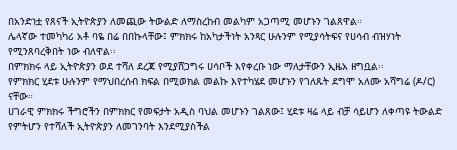በአንድነቷ የጸናች ኢትዮጵያን ለመጪው ትውልድ ለማስረከብ መልካም አጋጣሚ መሆኑን ገልጸዋል።
ሌላኛው ተመካካሪ አቶ ባዬ በሬ በበኩላቸው፤ ምክክሩ ከአካታችነት አንጻር ሁሉንም የሚያሳትፍና የሀሳብ ብዝሃነት የሚንጸባረቅበት ነው ብለዋል፡፡
በምክክሩ ላይ ኢትዮጵያን ወደ ተሻለ ደረጃ የሚያሸጋግሩ ሀሳቦች እየቀረቡ ነው ማለታቸውን ኢዜአ ዘግቧል፡፡
የምክክር ሂደቱ ሁሉንም የማህበረሰብ ክፍል በሚወክል መልኩ እየተካሄደ መሆኑን የገለጹት ደግሞ አለሙ አሻግሬ (ዶ/ር) ናቸው።
ሀገራዊ ምክክሩ ችግሮችን በምክክር የመፍታት አዲስ ባህል መሆኑን ገልጸው፤ ሂደቱ ዛሬ ላይ ብቻ ሳይሆን ለቀጣዩ ትውልድ የምትሆን የተሻለች ኢትዮጵያን ለመገንባት እንደሚያስችል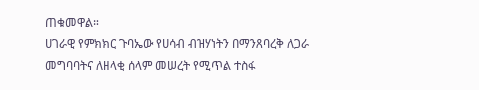ጠቁመዋል።
ሀገራዊ የምክክር ጉባኤው የሀሳብ ብዝሃነትን በማንጸባረቅ ለጋራ መግባባትና ለዘላቂ ሰላም መሠረት የሚጥል ተስፋ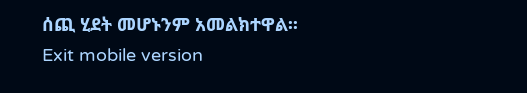ሰጪ ሂደት መሆኑንም አመልክተዋል፡፡
Exit mobile version